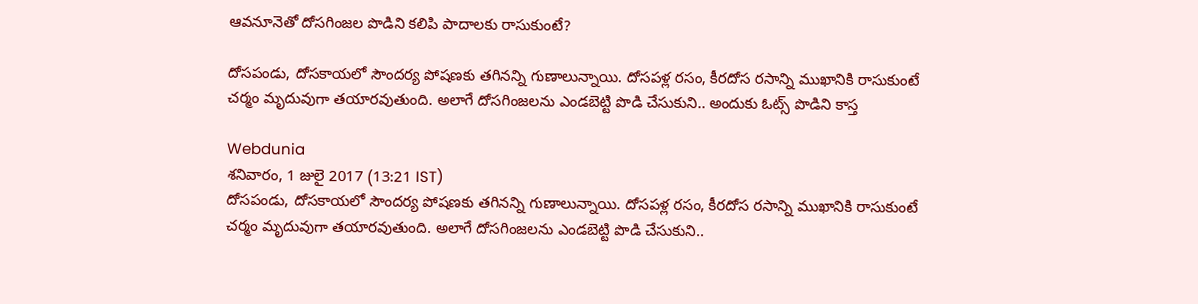ఆవనూనెతో దోసగింజల పొడిని కలిపి పాదాలకు రాసుకుంటే?

దోసపండు, దోసకాయలో సౌందర్య పోషణకు తగినన్ని గుణాలున్నాయి. దోసపళ్ల రసం, కీరదోస రసాన్ని ముఖానికి రాసుకుంటే చర్మం మృదువుగా తయారవుతుంది. అలాగే దోసగింజలను ఎండబెట్టి పొడి చేసుకుని.. అందుకు ఓట్స్ పొడిని కాస్త

Webdunia
శనివారం, 1 జులై 2017 (13:21 IST)
దోసపండు, దోసకాయలో సౌందర్య పోషణకు తగినన్ని గుణాలున్నాయి. దోసపళ్ల రసం, కీరదోస రసాన్ని ముఖానికి రాసుకుంటే చర్మం మృదువుగా తయారవుతుంది. అలాగే దోసగింజలను ఎండబెట్టి పొడి చేసుకుని..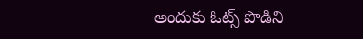అందుకు ఓట్స్ పొడిని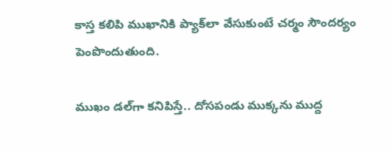కాస్త కలిపి ముఖానికి ప్యాక్‌లా వేసుకుంటే చర్మం సౌందర్యం పెంపొందుతుంది.

ముఖం డల్‌గా కనిపిస్తే.. దోసపండు ముక్కను ముద్ద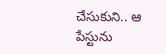చేసుకుని.. ఆ పేస్టును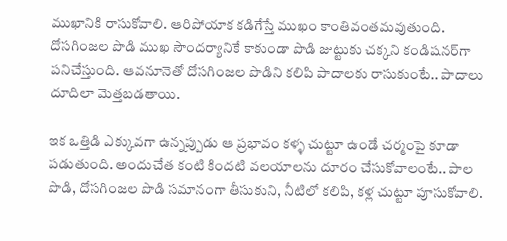ముఖానికి రాసుకోవాలి. ఆరిపోయాక కడిగేస్తే ముఖం కాంతివంతమవుతుంది. దోసగింజల పొడి ముఖ సౌందర్యానికే కాకుండా పొడి జుట్టుకు చక్కని కండిషనర్‌గా పనిచేస్తుంది. ఆవనూనెతో దోసగింజల పొడిని కలిపి పాదాలకు రాసుకుంటే.. పాదాలు దూదిలా మెత్తబడతాయి.

ఇక ఒత్తిడి ఎక్కువగా ఉన్నప్పుడు ఆ ప్రభావం కళ్ళ చుట్టూ ఉండే చర్మంపై కూడా పడుతుంది. అందుచేత కంటి కిందటి వలయాలను దూరం చేసుకోవాలంటే.. పాల పొడి, దోసగింజల పొడి సమానంగా తీసుకుని, నీటిలో కలిపి, కళ్ల చుట్టూ పూసుకోవాలి.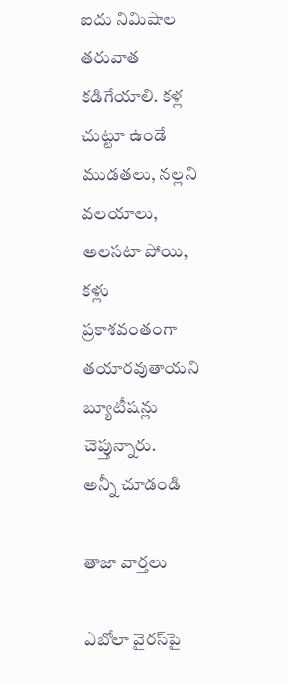ఐదు నిమిషాల తరువాత కడిగేయాలి. కళ్ల చుట్టూ ఉండే ముడతలు, నల్లని వలయాలు, అలసటా పోయి, కళ్లు ప్రకాశవంతంగా తయారవుతాయని బ్యూటీషన్లు చెప్తున్నారు.
అన్నీ చూడండి

తాజా వార్తలు

ఎబోలా వైరస్‌పై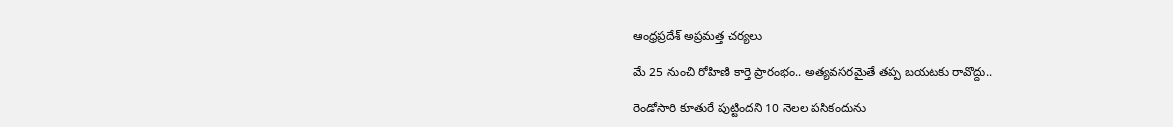ఆంధ్రప్రదేశ్ అప్రమత్త చర్యలు

మే 25 నుంచి రోహిణి కార్తె ప్రారంభం.. అత్యవసరమైతే తప్ప బయటకు రావొద్దు..

రెండోసారి కూతురే పుట్టిందని 10 నెలల పసికందును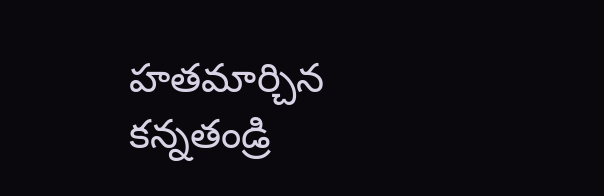హతమార్చిన కన్నతండ్రి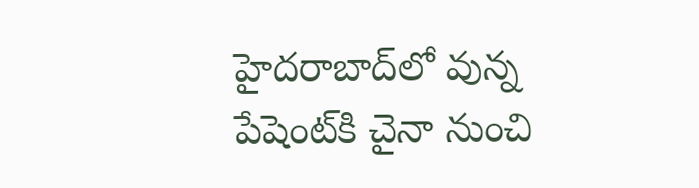హైదరాబాద్‌లో వున్న పేషెంట్‌కి చైనా నుంచి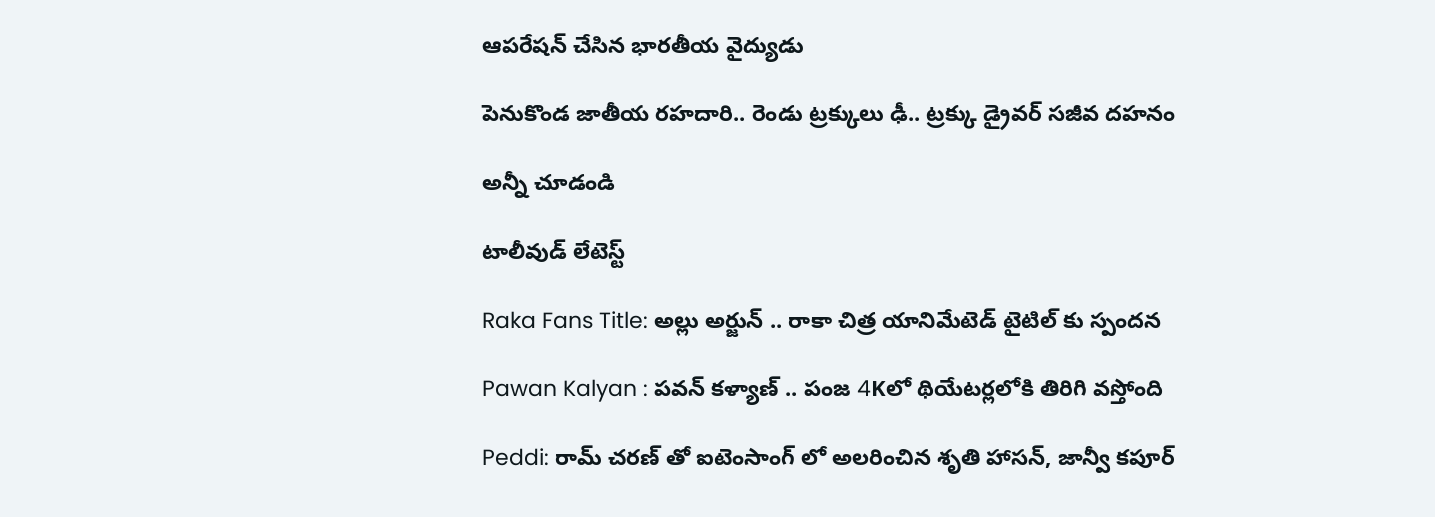ఆపరేషన్ చేసిన భారతీయ వైద్యుడు

పెనుకొండ జాతీయ రహదారి.. రెండు ట్రక్కులు ఢీ.. ట్రక్కు డ్రైవర్ సజీవ దహనం

అన్నీ చూడండి

టాలీవుడ్ లేటెస్ట్

Raka Fans Title: అల్లు అర్జున్ .. రాకా చిత్ర యానిమేటెడ్ టైటిల్ కు స్పందన

Pawan Kalyan : పవన్ కళ్యాణ్ .. పంజ 4Kలో థియేటర్లలోకి తిరిగి వస్తోంది

Peddi: రామ్ చరణ్ తో ఐటెంసాంగ్ లో అలరించిన శృతి హాసన్, జాన్వీ కపూర్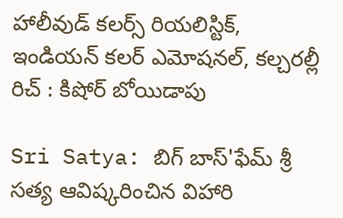హాలీవుడ్ క‌ల‌ర్స్‌ రియలిస్టిక్‌, ఇండియ‌న్ క‌ల‌ర్‌ ఎమోష‌న‌ల్‌, క‌ల్చ‌ర‌ల్లీ రిచ్‌ : కిషోర్ బోయిడాపు

Sri Satya: బిగ్ బాస్'ఫేమ్ శ్రీ సత్య ఆవిష్కరించిన విహారి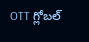OTT గ్లోబల్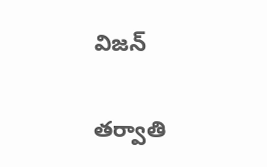విజన్

తర్వాతి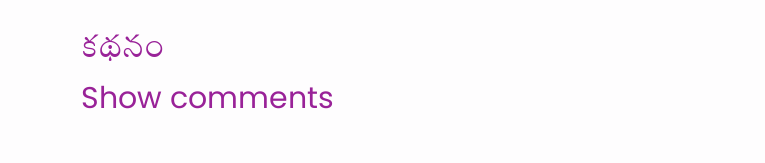కథనం
Show comments